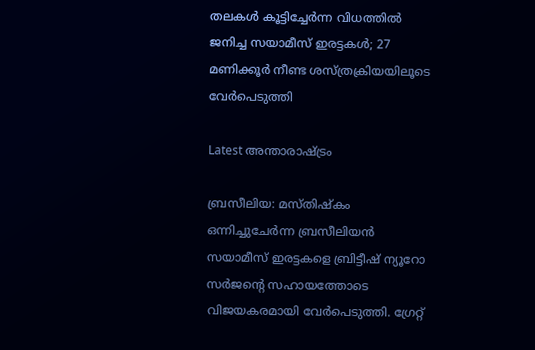തലകൾ കൂട്ടിച്ചേർന്ന വിധത്തിൽ ജനിച്ച സയാമീസ് ഇരട്ടകൾ; 27 മണിക്കൂർ നീണ്ട ശസ്ത്രക്രിയയിലൂടെ വേർപെടുത്തി

Latest അന്താരാഷ്ട്രം

ബ്രസീലിയ: മസ്തിഷ്കം ഒന്നിച്ചുചേർന്ന ബ്രസീലിയൻ സയാമീസ് ഇരട്ടകളെ ബ്രിട്ടീഷ് ന്യൂറോ സർജന്‍റെ സഹായത്തോടെ വിജയകരമായി വേർപെടുത്തി. ഗ്രേറ്റ്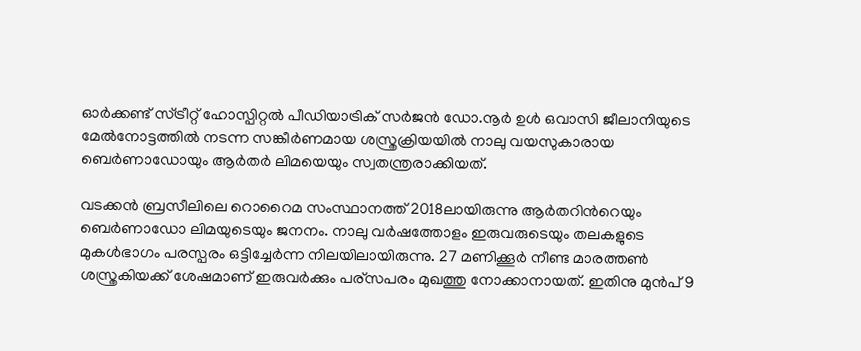ഓർക്കണ്ട് സ്ട്രീറ്റ് ഹോസ്പിറ്റൽ പീഡിയാട്രിക് സർജൻ ഡോ.നൂർ ഉൾ ഒവാസി ജീലാനിയുടെ മേൽനോട്ടത്തിൽ നടന്ന സങ്കീര്‍ണമായ ശസ്ത്രക്രിയയിൽ നാലു വയസുകാരായ ബെർണാഡോയും ആർതർ ലിമയെയും സ്വതന്ത്രരാക്കിയത്.

വടക്കൻ ബ്രസീലിലെ റൊറൈമ സംസ്ഥാനത്ത് 2018ലായിരുന്നു ആർതറിന്‍റെയും ബെർണാഡോ ലിമയുടെയും ജനനം. നാലു വര്‍ഷത്തോളം ഇരുവരുടെയും തലകളുടെ മുകള്‍ഭാഗം പരസ്പരം ഒട്ടിച്ചേര്‍ന്ന നിലയിലായിരുന്നു. 27 മണിക്കൂര്‍ നീണ്ട മാരത്തണ്‍ ശസ്ത്രകിയക്ക് ശേഷമാണ് ഇരുവര്‍ക്കും പര്സപരം മുഖത്തു നോക്കാനായത്. ഇതിനു മുന്‍പ് 9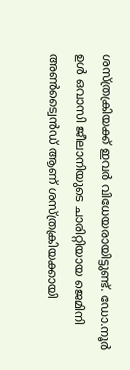ശസ്ത്രക്രിയക്ക് ഇവര്‍ വിധേയരായിട്ടുണ്ട്. ഡോ.നൂർ ഉൾ ഒവാസി ജീലാനിയുടെ ചാരിറ്റിയായ ജെമിനി അൺട്വൈൻഡ് ആണ് ശസ്ത്രക്രിയക്കായി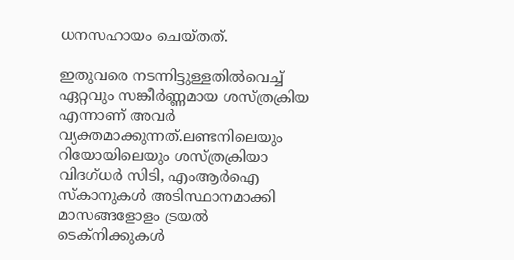ധനസഹായം ചെയ്തത്.

ഇതുവരെ നടന്നിട്ടുള്ളതിൽവെച്ച് ഏറ്റവും സങ്കീർണ്ണമായ ശസ്ത്രക്രിയ എന്നാണ് അവർ വ്യക്തമാക്കുന്നത്.ലണ്ടനിലെയും റിയോയിലെയും ശസ്ത്രക്രിയാ വിദഗ്ധർ സിടി, എംആർഐ സ്കാനുകൾ അടിസ്ഥാനമാക്കി മാസങ്ങളോളം ട്രയൽ ടെക്നിക്കുകൾ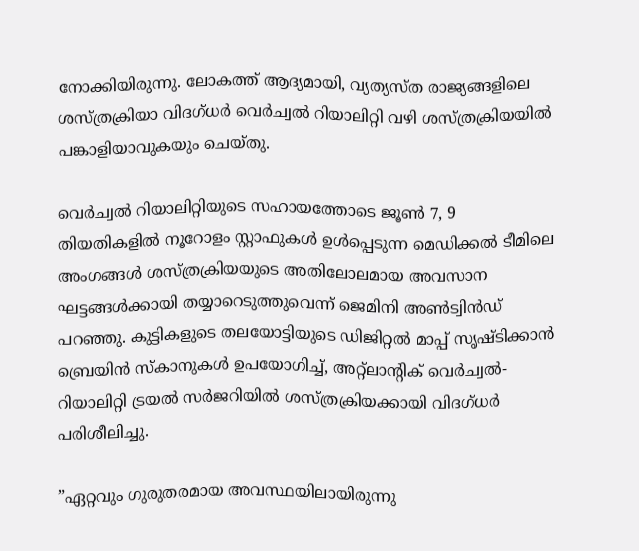നോക്കിയിരുന്നു. ലോകത്ത് ആദ്യമായി, വ്യത്യസ്ത രാജ്യങ്ങളിലെ ശസ്ത്രക്രിയാ വിദഗ്ധർ വെർച്വൽ റിയാലിറ്റി വഴി ശസ്ത്രക്രിയയിൽ പങ്കാളിയാവുകയും ചെയ്തു.

വെർച്വൽ റിയാലിറ്റിയുടെ സഹായത്തോടെ ജൂൺ 7, 9 തിയതികളിൽ നൂറോളം സ്റ്റാഫുകൾ ഉൾപ്പെടുന്ന മെഡിക്കൽ ടീമിലെ അംഗങ്ങൾ ശസ്ത്രക്രിയയുടെ അതിലോലമായ അവസാന ഘട്ടങ്ങൾക്കായി തയ്യാറെടുത്തുവെന്ന് ജെമിനി അൺട്വിൻഡ് പറഞ്ഞു. കുട്ടികളുടെ തലയോട്ടിയുടെ ഡിജിറ്റൽ മാപ്പ് സൃഷ്ടിക്കാൻ ബ്രെയിൻ സ്കാനുകൾ ഉപയോഗിച്ച്, അറ്റ്ലാന്‍റിക് വെർച്വൽ-റിയാലിറ്റി ട്രയൽ സർജറിയിൽ ശസ്ത്രക്രിയക്കായി വിദഗ്ധർ പരിശീലിച്ചു.

”ഏറ്റവും ഗുരുതരമായ അവസ്ഥയിലായിരുന്നു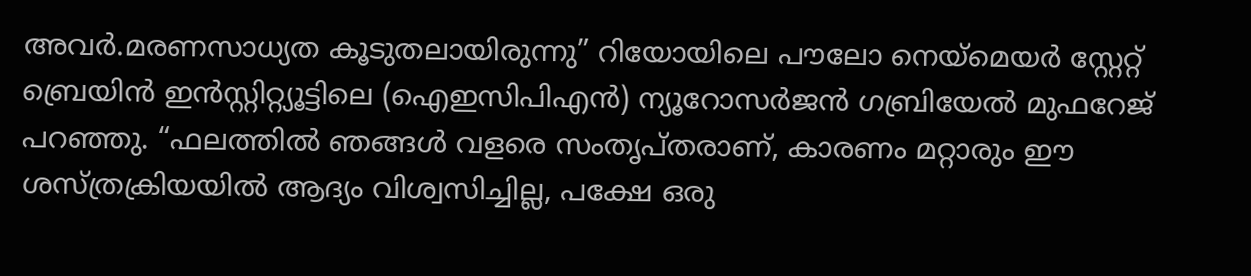അവര്‍.മരണസാധ്യത കൂടുതലായിരുന്നു” റിയോയിലെ പൗലോ നെയ്മെയർ സ്റ്റേറ്റ് ബ്രെയിൻ ഇൻസ്റ്റിറ്റ്യൂട്ടിലെ (ഐഇസിപിഎൻ) ന്യൂറോസർജൻ ഗബ്രിയേൽ മുഫറേജ് പറഞ്ഞു. “ഫലത്തിൽ ഞങ്ങൾ വളരെ സംതൃപ്തരാണ്, കാരണം മറ്റാരും ഈ ശസ്ത്രക്രിയയിൽ ആദ്യം വിശ്വസിച്ചില്ല, പക്ഷേ ഒരു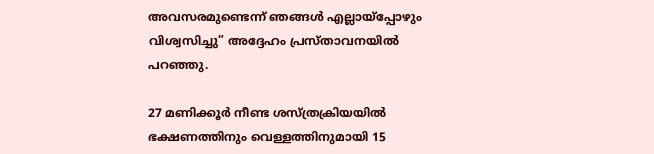അവസരമുണ്ടെന്ന് ഞങ്ങൾ എല്ലായ്പ്പോഴും വിശ്വസിച്ചു” അദ്ദേഹം പ്രസ്താവനയില്‍ പറഞ്ഞു.

27 മണിക്കൂർ നീണ്ട ശസ്ത്രക്രിയയിൽ ഭക്ഷണത്തിനും വെള്ളത്തിനുമായി 15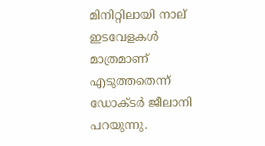മിനിറ്റിലായി നാല് ഇടവേളകൾ മാത്രമാണ് എടുത്തതെന്ന് ഡോക്ടർ ജീലാനി പറയുന്നു.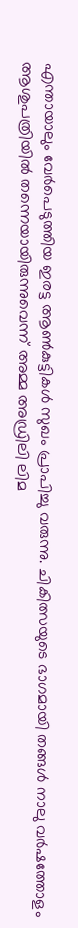എന്തായാലും വേർപെടുത്തിയ ഇരട്ട ആൺകുട്ടികൾ സുഖം പ്രാപിച്ചു വരുന്നു. ചികിത്സയുടെ ഭാഗമായി തങ്ങള്‍ നാലു വര്‍ഷത്തോളം ആശുപത്രിയില്‍ തന്നെയായിരുന്നുവെന്ന് അമ്മ അഡ്രിലി ലിമ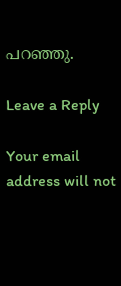പറഞ്ഞു.

Leave a Reply

Your email address will not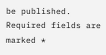be published. Required fields are marked *